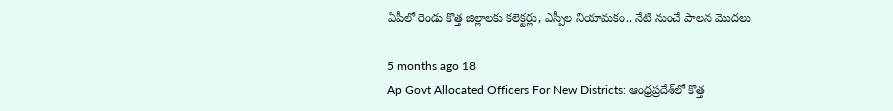ఏపీలో రెండు కొత్త జిల్లాలకు కలెక్టర్లు, ఎస్పీల నియామకం.. నేటి నుంచే పాలన మొదలు

5 months ago 18
Ap Govt Allocated Officers For New Districts: ఆంధ్రప్రదేశ్‌లో కొత్త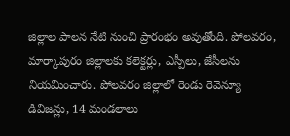జిల్లాల పాలన నేటి నుంచి ప్రారంభం అవుతోంది. పోలవరం, మార్కాపురం జిల్లాలకు కలెక్టర్లు, ఎస్పీలు, జేసీలను నియమించారు. పోలవరం జిల్లాలో రెండు రెవెన్యూ డివిజన్లు, 14 మండలాలు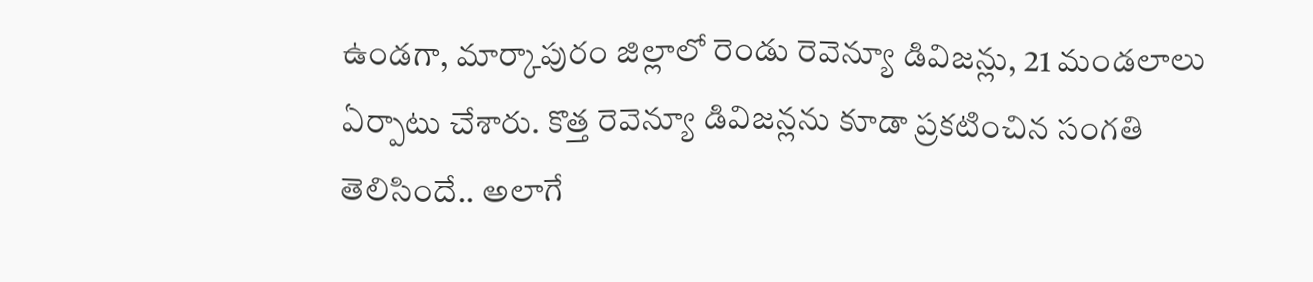ఉండగా, మార్కాపురం జిల్లాలో రెండు రెవెన్యూ డివిజన్లు, 21 మండలాలు ఏర్పాటు చేశారు. కొత్త రెవెన్యూ డివిజన్లను కూడా ప్రకటించిన సంగతి తెలిసిందే.. అలాగే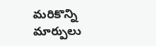మరికొన్ని మార్పులు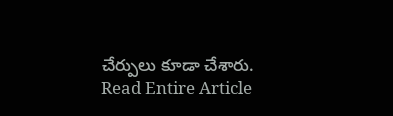చేర్పులు కూడా చేశారు.
Read Entire Article